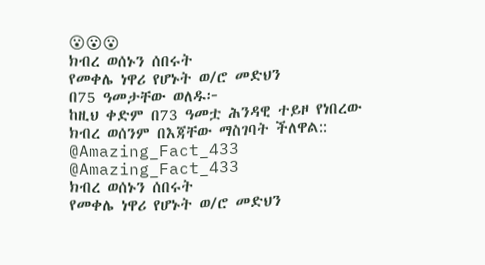😮😮😮
ክብረ ወሰኑን ሰበሩት
የመቀሌ ነዋሪ የሆኑት ወ/ሮ መድህን
በ75 ዓመታቸው ወለዱ፦
ከዚህ ቀድም በ73 ዓመቷ ሕንዳዊ ተይዞ የነበረው
ክብረ ወሰንም በእጃቸው ማስገባት ችለዋል::
@Amazing_Fact_433
@Amazing_Fact_433
ክብረ ወሰኑን ሰበሩት
የመቀሌ ነዋሪ የሆኑት ወ/ሮ መድህን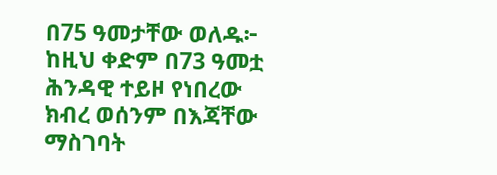በ75 ዓመታቸው ወለዱ፦
ከዚህ ቀድም በ73 ዓመቷ ሕንዳዊ ተይዞ የነበረው
ክብረ ወሰንም በእጃቸው ማስገባት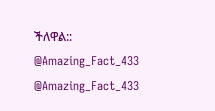ችለዋል::
@Amazing_Fact_433
@Amazing_Fact_433